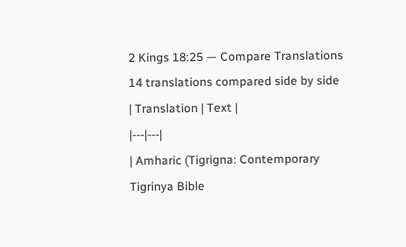2 Kings 18:25 — Compare Translations
14 translations compared side by side
| Translation | Text |
|---|---|
| Amharic (Tigrigna: Contemporary Tigrinya Bible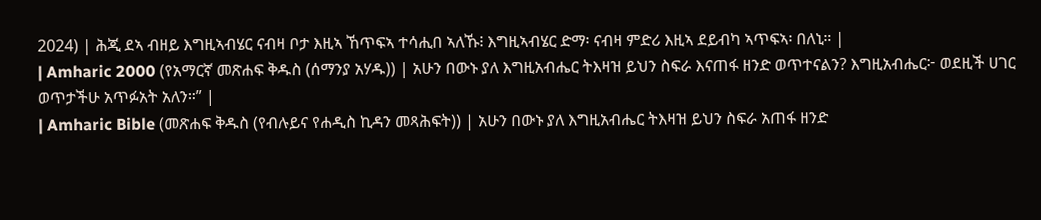2024) | ሕጂ ደኣ ብዘይ እግዚኣብሄር ናብዛ ቦታ እዚኣ ኸጥፍኣ ተሳሒበ ኣለኹ፧ እግዚኣብሄር ድማ፡ ናብዛ ምድሪ እዚኣ ደይብካ ኣጥፍኣ፡ በለኒ። |
| Amharic 2000 (የአማርኛ መጽሐፍ ቅዱስ (ሰማንያ አሃዱ)) | አሁን በውኑ ያለ እግዚአብሔር ትእዛዝ ይህን ስፍራ እናጠፋ ዘንድ ወጥተናልን? እግዚአብሔር፦ ወደዚች ሀገር ወጥታችሁ አጥፉአት አለን።” |
| Amharic Bible (መጽሐፍ ቅዱስ (የብሉይና የሐዲስ ኪዳን መጻሕፍት)) | አሁን በውኑ ያለ እግዚአብሔር ትእዛዝ ይህን ስፍራ አጠፋ ዘንድ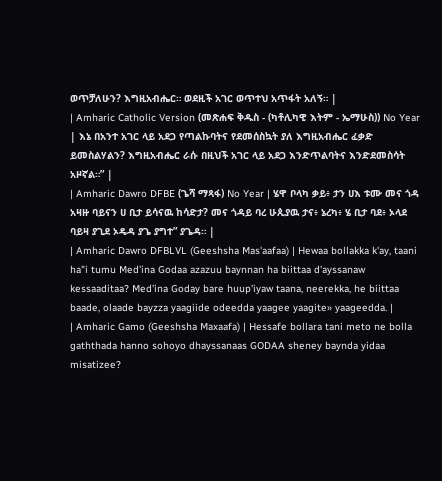ወጥቻለሁን? እግዚአብሔር። ወደዚች አገር ወጥተህ አጥፋት አለኝ። |
| Amharic Catholic Version (መጽሐፍ ቅዱስ - (ካቶሊካዊ እትም - ኤማሁስ)) No Year | እኔ በአንተ አገር ላይ አደጋ የጣልኩባትና የደመሰስኳት ያለ እግዚአብሔር ፈቃድ ይመስልሃልን? እግዚአብሔር ራሱ በዚህች አገር ላይ አደጋ እንድጥልባትና እንድደመስሳት አዞኛል።” |
| Amharic Dawro DFBE (ጌሻ ማጻፋ) No Year | ሄዋ ቦላካ ቃይ፥ ታን ሀእ ቱሙ መና ጎዳ አዛዙ ባይናን ሀ ቢታ ይሳናዉ ከሳድታ? መና ጎዳይ ባረ ሁጲያዉ ታና፥ ኔረካ፥ ሄ ቢታ ባደ፥ ኦላደ ባይዛ ያጊደ ኦዴዳ ያጌ ያግተ” ያጌዳ። |
| Amharic Dawro DFBLVL (Geeshsha Mas'aafaa) | Hewaa bollakka k'ay, taani ha"i tumu Med'ina Godaa azazuu baynnan ha biittaa d'ayssanaw kessaaditaa? Med'ina Goday bare huup'iyaw taana, neerekka, he biittaa baade, olaade bayzza yaagiide odeedda yaagee yaagite» yaageedda. |
| Amharic Gamo (Geeshsha Maxaafa) | Hessafe bollara tani meto ne bolla gaththada hanno sohoyo dhayssanaas GODAA sheney baynda yidaa misatizee?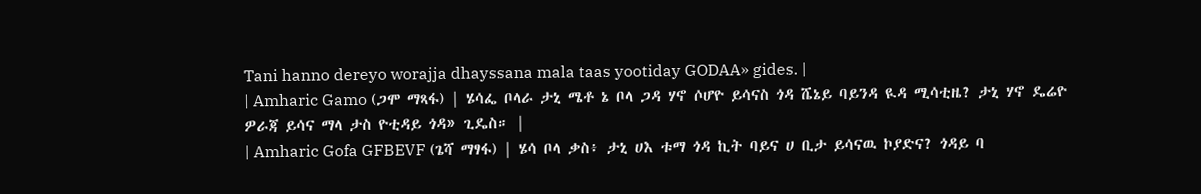Tani hanno dereyo worajja dhayssana mala taas yootiday GODAA» gides. |
| Amharic Gamo (ጋሞ ማጻፋ) | ሄሳፌ ቦላራ ታኒ ሜቶ ኔ ቦላ ጋዳ ሃኖ ሶሆዮ ይሳናስ ጎዳ ሼኔይ ባይንዳ ዪዳ ሚሳቲዜ? ታኒ ሃኖ ዴሬዮ ዎራጃ ይሳና ማላ ታስ ዮቲዳይ ጎዳ» ጊዴስ። |
| Amharic Gofa GFBEVF (ጌሻ ማፃፋ) | ሄሳ ቦላ ቃስ፥ ታኒ ሀእ ቱማ ጎዳ ኪት ባይና ሀ ቢታ ይሳናዉ ኮያድና? ጎዳይ ባ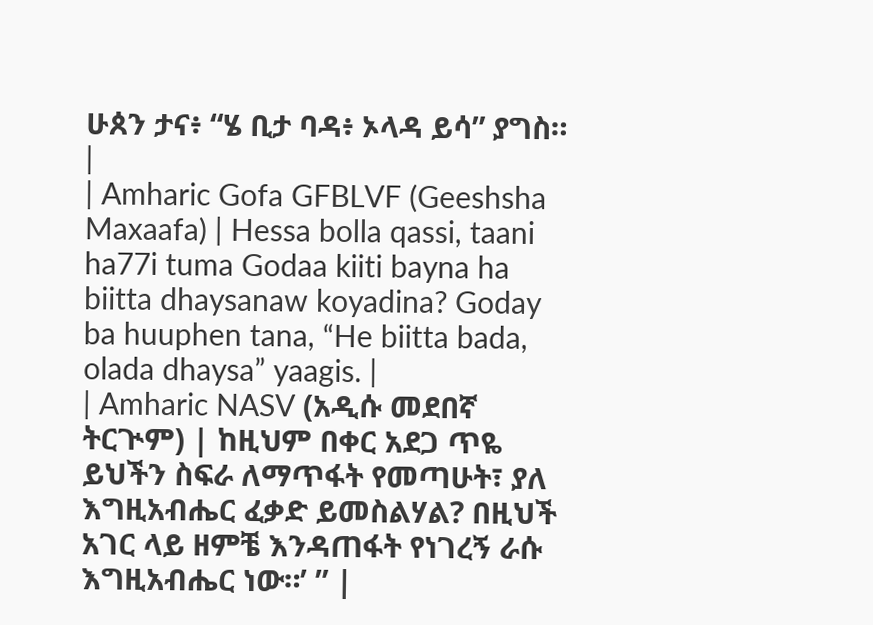ሁጰን ታና፥ “ሄ ቢታ ባዳ፥ ኦላዳ ይሳ” ያግስ። |
| Amharic Gofa GFBLVF (Geeshsha Maxaafa) | Hessa bolla qassi, taani ha77i tuma Godaa kiiti bayna ha biitta dhaysanaw koyadina? Goday ba huuphen tana, “He biitta bada, olada dhaysa” yaagis. |
| Amharic NASV (አዲሱ መደበኛ ትርጒም) | ከዚህም በቀር አደጋ ጥዬ ይህችን ስፍራ ለማጥፋት የመጣሁት፣ ያለ እግዚአብሔር ፈቃድ ይመስልሃል? በዚህች አገር ላይ ዘምቼ እንዳጠፋት የነገረኝ ራሱ እግዚአብሔር ነው።’ ” |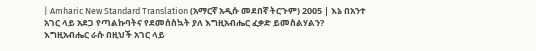| Amharic New Standard Translation (አማርኛ አዲሱ መደበኛ ትርጉም) 2005 | እኔ በአንተ አገር ላይ አደጋ የጣልኩባትና የደመሰስኳት ያለ እግዚአብሔር ፈቃድ ይመስልሃልን? እግዚአብሔር ራሱ በዚህች አገር ላይ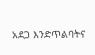አደጋ እንድጥልባትና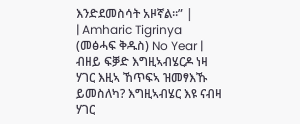እንድደመስሳት አዞኛል።” |
| Amharic Tigrinya (መፅሓፍ ቅዱስ) No Year | ብዘይ ፍቓድ እግዚኣብሄርዶ ነዛ ሃገር እዚኣ ኸጥፍኣ ዝመፃእኹ ይመስለካ? እግዚኣብሄር እዩ ናብዛ ሃገር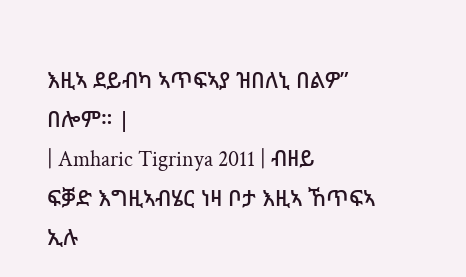እዚኣ ደይብካ ኣጥፍኣያ ዝበለኒ በልዎ” በሎም። |
| Amharic Tigrinya 2011 | ብዘይ ፍቓድ እግዚኣብሄር ነዛ ቦታ እዚኣ ኸጥፍኣ ኢሉ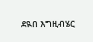ደዪበ እግዚብሄር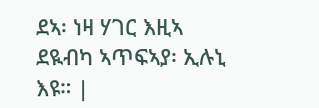ደኣ፡ ነዛ ሃገር እዚኣ ደዪብካ ኣጥፍኣያ፡ ኢሉኒ እዩ። |